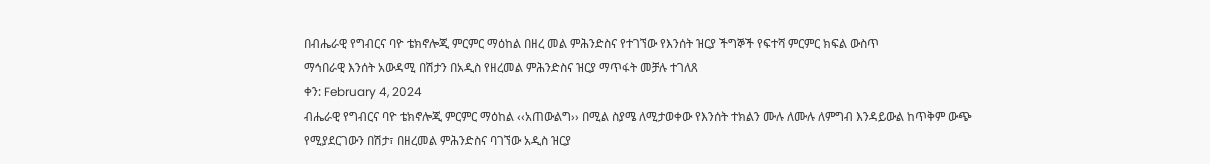በብሔራዊ የግብርና ባዮ ቴክኖሎጂ ምርምር ማዕከል በዘረ መል ምሕንድስና የተገኘው የእንሰት ዝርያ ችግኞች የፍተሻ ምርምር ክፍል ውስጥ
ማኅበራዊ እንሰት አውዳሚ በሽታን በአዲስ የዘረመል ምሕንድስና ዝርያ ማጥፋት መቻሉ ተገለጸ
ቀን: February 4, 2024
ብሔራዊ የግብርና ባዮ ቴክኖሎጂ ምርምር ማዕከል ‹‹አጠውልግ›› በሚል ስያሜ ለሚታወቀው የእንሰት ተክልን ሙሉ ለሙሉ ለምግብ እንዳይውል ከጥቅም ውጭ የሚያደርገውን በሽታ፣ በዘረመል ምሕንድስና ባገኘው አዲስ ዝርያ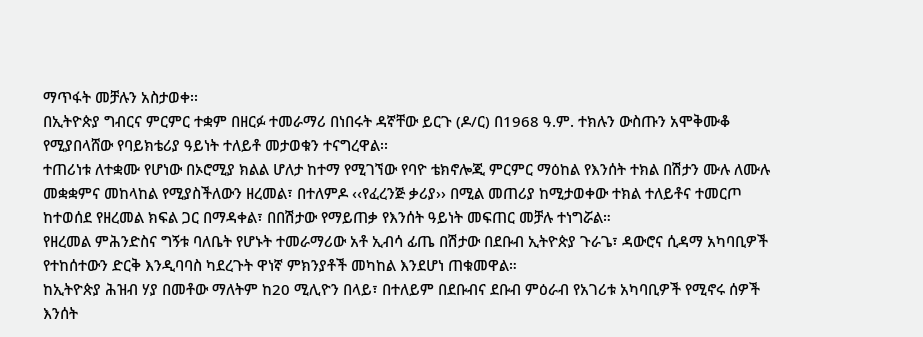ማጥፋት መቻሉን አስታወቀ፡፡
በኢትዮጵያ ግብርና ምርምር ተቋም በዘርፉ ተመራማሪ በነበሩት ዳኛቸው ይርጉ (ዶ/ር) በ1968 ዓ.ም. ተክሉን ውስጡን አሞቅሙቆ የሚያበላሸው የባይክቴሪያ ዓይነት ተለይቶ መታወቁን ተናግረዋል፡፡
ተጠሪነቱ ለተቋሙ የሆነው በኦሮሚያ ክልል ሆለታ ከተማ የሚገኘው የባዮ ቴክኖሎጂ ምርምር ማዕከል የእንሰት ተክል በሽታን ሙሉ ለሙሉ መቋቋምና መከላከል የሚያስችለውን ዘረመል፣ በተለምዶ ‹‹የፈረንጅ ቃሪያ›› በሚል መጠሪያ ከሚታወቀው ተክል ተለይቶና ተመርጦ ከተወሰደ የዘረመል ክፍል ጋር በማዳቀል፣ በበሽታው የማይጠቃ የእንሰት ዓይነት መፍጠር መቻሉ ተነግሯል።
የዘረመል ምሕንድስና ግኝቱ ባለቤት የሆኑት ተመራማሪው አቶ ኢብሳ ፊጤ በሽታው በደቡብ ኢትዮጵያ ጉራጌ፣ ዳውሮና ሲዳማ አካባቢዎች የተከሰተውን ድርቅ እንዲባባስ ካደረጉት ዋነኛ ምክንያቶች መካከል እንደሆነ ጠቁመዋል።
ከኢትዮጵያ ሕዝብ ሃያ በመቶው ማለትም ከ20 ሚሊዮን በላይ፣ በተለይም በደቡብና ደቡብ ምዕራብ የአገሪቱ አካባቢዎች የሚኖሩ ሰዎች እንሰት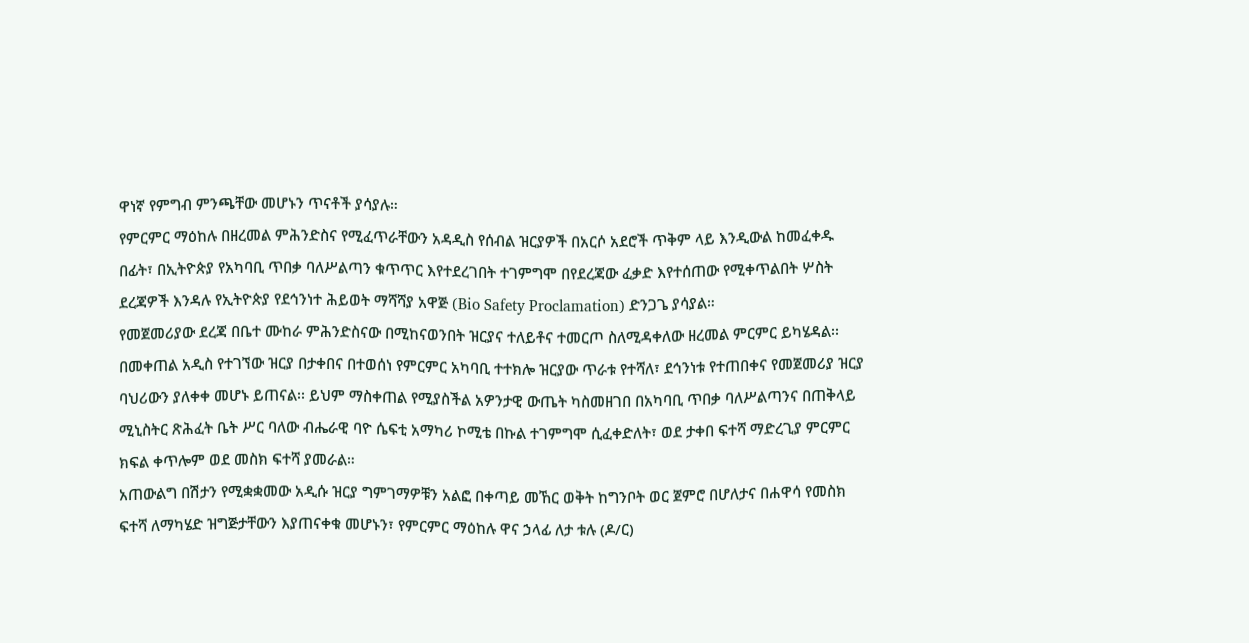ዋነኛ የምግብ ምንጫቸው መሆኑን ጥናቶች ያሳያሉ።
የምርምር ማዕከሉ በዘረመል ምሕንድስና የሚፈጥራቸውን አዳዲስ የሰብል ዝርያዎች በአርሶ አደሮች ጥቅም ላይ እንዲውል ከመፈቀዱ በፊት፣ በኢትዮጵያ የአካባቢ ጥበቃ ባለሥልጣን ቁጥጥር እየተደረገበት ተገምግሞ በየደረጃው ፈቃድ እየተሰጠው የሚቀጥልበት ሦስት ደረጃዎች እንዳሉ የኢትዮጵያ የደኅንነተ ሕይወት ማሻሻያ አዋጅ (Bio Safety Proclamation) ድንጋጌ ያሳያል።
የመጀመሪያው ደረጃ በቤተ ሙከራ ምሕንድስናው በሚከናወንበት ዝርያና ተለይቶና ተመርጦ ስለሚዳቀለው ዘረመል ምርምር ይካሄዳል፡፡ በመቀጠል አዲስ የተገኘው ዝርያ በታቀበና በተወሰነ የምርምር አካባቢ ተተክሎ ዝርያው ጥራቱ የተሻለ፣ ደኅንነቱ የተጠበቀና የመጀመሪያ ዝርያ ባህሪውን ያለቀቀ መሆኑ ይጠናል፡፡ ይህም ማስቀጠል የሚያስችል አዎንታዊ ውጤት ካስመዘገበ በአካባቢ ጥበቃ ባለሥልጣንና በጠቅላይ ሚኒስትር ጽሕፈት ቤት ሥር ባለው ብሔራዊ ባዮ ሴፍቲ አማካሪ ኮሚቴ በኩል ተገምግሞ ሲፈቀድለት፣ ወደ ታቀበ ፍተሻ ማድረጊያ ምርምር ክፍል ቀጥሎም ወደ መስክ ፍተሻ ያመራል።
አጠውልግ በሽታን የሚቋቋመው አዲሱ ዝርያ ግምገማዎቹን አልፎ በቀጣይ መኸር ወቅት ከግንቦት ወር ጀምሮ በሆለታና በሐዋሳ የመስክ ፍተሻ ለማካሄድ ዝግጅታቸውን እያጠናቀቁ መሆኑን፣ የምርምር ማዕከሉ ዋና ኃላፊ ለታ ቱሉ (ዶ/ር)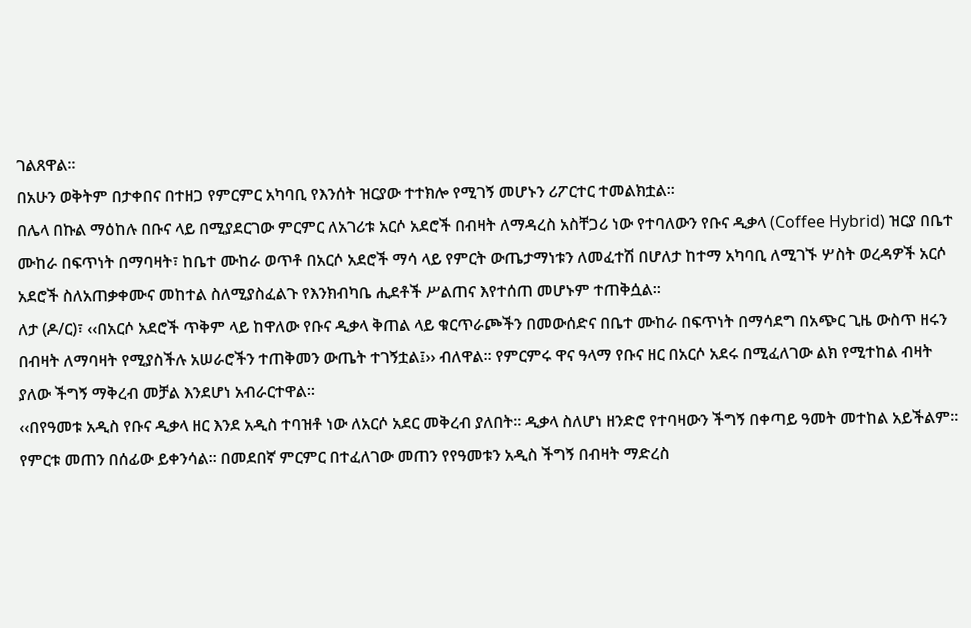ገልጸዋል።
በአሁን ወቅትም በታቀበና በተዘጋ የምርምር አካባቢ የእንሰት ዝርያው ተተክሎ የሚገኝ መሆኑን ሪፖርተር ተመልክቷል።
በሌላ በኩል ማዕከሉ በቡና ላይ በሚያደርገው ምርምር ለአገሪቱ አርሶ አደሮች በብዛት ለማዳረስ አስቸጋሪ ነው የተባለውን የቡና ዲቃላ (Coffee Hybrid) ዝርያ በቤተ ሙከራ በፍጥነት በማባዛት፣ ከቤተ ሙከራ ወጥቶ በአርሶ አደሮች ማሳ ላይ የምርት ውጤታማነቱን ለመፈተሽ በሆለታ ከተማ አካባቢ ለሚገኙ ሦስት ወረዳዎች አርሶ አደሮች ስለአጠቃቀሙና መከተል ስለሚያስፈልጉ የእንክብካቤ ሒደቶች ሥልጠና እየተሰጠ መሆኑም ተጠቅሷል።
ለታ (ዶ/ር)፣ ‹‹በአርሶ አደሮች ጥቅም ላይ ከዋለው የቡና ዲቃላ ቅጠል ላይ ቁርጥራጮችን በመውሰድና በቤተ ሙከራ በፍጥነት በማሳደግ በአጭር ጊዜ ውስጥ ዘሩን በብዛት ለማባዛት የሚያስችሉ አሠራሮችን ተጠቅመን ውጤት ተገኝቷል፤›› ብለዋል። የምርምሩ ዋና ዓላማ የቡና ዘር በአርሶ አደሩ በሚፈለገው ልክ የሚተከል ብዛት ያለው ችግኝ ማቅረብ መቻል እንደሆነ አብራርተዋል።
‹‹በየዓመቱ አዲስ የቡና ዲቃላ ዘር እንደ አዲስ ተባዝቶ ነው ለአርሶ አደር መቅረብ ያለበት፡፡ ዲቃላ ስለሆነ ዘንድሮ የተባዛውን ችግኝ በቀጣይ ዓመት መተከል አይችልም፡፡ የምርቱ መጠን በሰፊው ይቀንሳል። በመደበኛ ምርምር በተፈለገው መጠን የየዓመቱን አዲስ ችግኝ በብዛት ማድረስ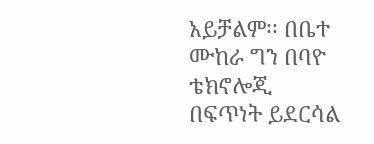አይቻልም፡፡ በቤተ ሙከራ ግን በባዮ ቴክኖሎጂ በፍጥነት ይደርሳል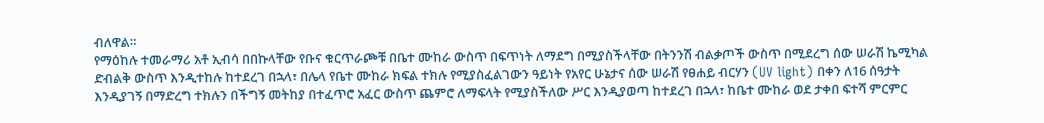ብለዋል።
የማዕከሉ ተመራማሪ አቶ ኢብሳ በበኩላቸው የቡና ቁርጥራጮቹ በቤተ ሙከራ ውስጥ በፍጥነት ለማደግ በሚያስችላቸው በትንንሽ ብልቃጦች ውስጥ በሚደረግ ሰው ሠራሽ ኬሚካል ድብልቅ ውስጥ እንዲተከሉ ከተደረገ በኋላ፣ በሌላ የቤተ ሙከራ ክፍል ተክሉ የሚያስፈልገውን ዓይነት የአየር ሁኔታና ሰው ሠራሽ የፀሐይ ብርሃን (UV light) በቀን ለ16 ሰዓታት እንዲያገኝ በማድረግ ተክሉን በችግኝ መትከያ በተፈጥሮ አፈር ውስጥ ጨምሮ ለማፍላት የሚያስችለው ሥር እንዲያወጣ ከተደረገ በኋላ፣ ከቤተ ሙከራ ወደ ታቀበ ፍተሻ ምርምር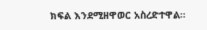ክፍል እንደሚዘዋወር አስረድተዋል።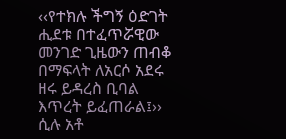‹‹የተክሉ ችግኝ ዕድገት ሒደቱ በተፈጥሯዊው መንገድ ጊዜውን ጠብቆ በማፍላት ለአርሶ አደሩ ዘሩ ይዳረስ ቢባል እጥረት ይፈጠራል፤›› ሲሉ አቶ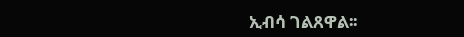ኢብሳ ገልጸዋል፡፡